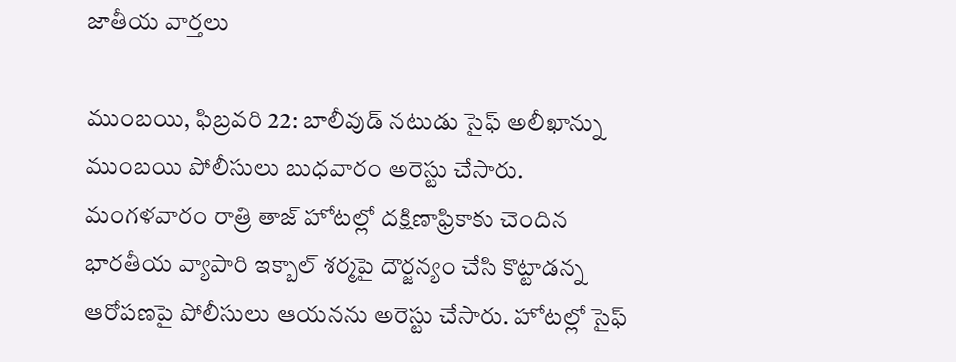జాతీయ వార్తలు

ముంబయి, ఫిబ్రవరి 22: బాలీవుడ్ నటుడు సైఫ్ అలీఖాన్ను ముంబయి పోలీసులు బుధవారం అరెస్టు చేసారు. మంగళవారం రాత్రి తాజ్ హోటల్లో దక్షిణాఫ్రికాకు చెందిన భారతీయ వ్యాపారి ఇక్బాల్ శర్మపై దౌర్జన్యం చేసి కొట్టాడన్న ఆరోపణపై పోలీసులు ఆయనను అరెస్టు చేసారు. హోటల్లో సైఫ్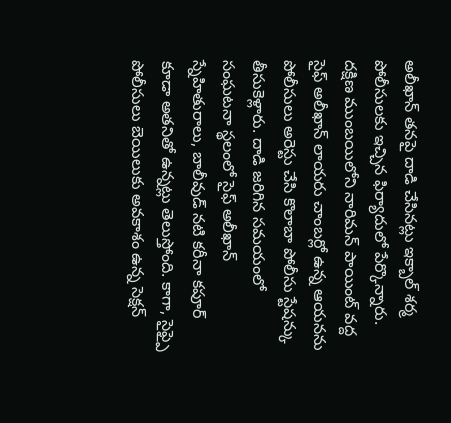అలీఖాన్ తనపై దాడి చేసినట్లు ఇక్బాల్ శర్మ పోలీసులకు ఇచ్చిన ఫిర్యాదులో పేర్కొన్నారు. దక్షిణ ముంబయిలోని నారిమన్ పాయింట్ వద్ద సైఫ్ అలీఖాన్ లాయరు చాంబర్లో ఉన్న ఆయనను పోలీసులు అరెస్టు చేసి కొలాబా పోలీసు స్టేషన్కు తీసుకెళ్లారు. దాడి జరిగిన సమయంలో సంఘటనా స్థలంలో సైఫ్ అలీఖాన్ స్నేహితురాలు, బాలీవుడ్ నటి కరీనా కపూర్ కూడా అతనితో ఉన్నట్లు తెలుస్తోంది. కాగా, సైఫ్పై పోలీసులు బెయిలుకు అవకాశం ఉన్న సెక్షన్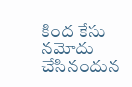కింద కేసు నమోదు చేసినందున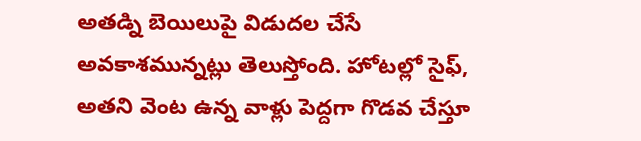అతడ్ని బెయిలుపై విడుదల చేసే అవకాశమున్నట్లు తెలుస్తోంది. హోటల్లో సైఫ్, అతని వెంట ఉన్న వాళ్లు పెద్దగా గొడవ చేస్తూ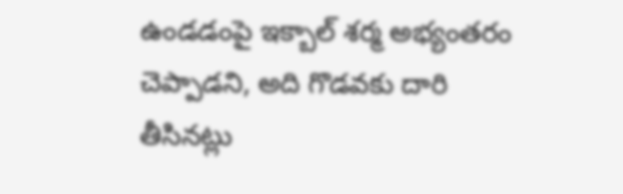ఉండడంపై ఇక్బాల్ శర్మ అభ్యంతరం చెప్పాడని, అది గొడవకు దారి తీసినట్లు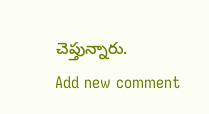చెప్తున్నారు.
Add new comment